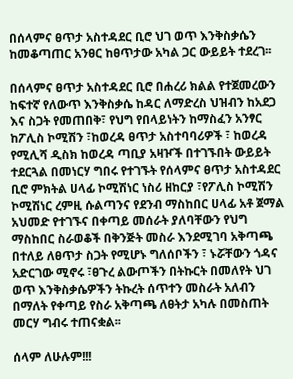በሰላምና ፀጥታ አስተዳደር ቢሮ ህገ ወጥ እንቅስቃሴን ከመቆጣጠር አንፀር ከፀጥታው አካል ጋር ውይይት ተደረገ፡፡

በሰላምና ፀጥታ አስተዳደር ቢሮ በሐረሪ ክልል የተጀመረውን ከፍተኛ የለውጥ እንቅስቃሴ ከዳር ለማድረስ ህዝብን ከአደጋ እና ስጋት የመጠበቅ፣ የህግ የበላይነትን ከማስፈን አንፃር ከፖሊስ ኮሚሽን ፣ከወረዳ ፀጥታ አስተባባሪዎች ፣ ከወረዳ የሚሊሻ ዲስክ ከወረዳ ጣቢያ አዛዦች በተገኙበት ውይይት ተደርጓል በመነርሃ ግበሩ የተገኙት የሰላምና ፀጥታ አስተዳደር ቢሮ ምክትል ሀላፊ ኮሚሽነር ነስሪ ዘከርያ ፣የፖሊስ ኮሚሽን ኮሚሽነር ረምዚ ሱልጣንና የደንብ ማስከበር ሀላፊ አቶ ጀማል አህመድ የተገኙና በቀጣይ መሰራት ያለባቸውን የህግ ማስከበር ስራወቆች በቅንጅት መስራ እንደሚገባ አቅጣጫ በተለይ ለፀጥታ ስጋት የሚሆኑ ግለሰቦችን ፣ ኑሯቸውን ጎዳና አድርገው ሚኖሩ ፣ፀጉረ ልውጦችን በትኩርት በመለየት ህገ ወጥ እንቅስቃሴዎችን ትኩረት ሰጥተን መስራት አለብን በማለት የቀጣይ የስራ አቅጣጫ ለፀትታ አካሉ በመስጠት መርሃ ግብሩ ተጠናቋል፡፡

ሰላም ለሁሉም!!!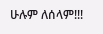ሁሉም ለሰላም!!!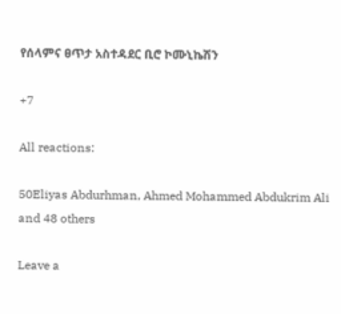የሰላምና ፀጥታ አስተዳደር ቢሮ ኮሙኒኬሽን

+7

All reactions:

50Eliyas Abdurhman, Ahmed Mohammed Abdukrim Ali and 48 others

Leave a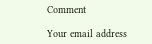Comment

Your email address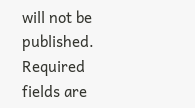will not be published. Required fields are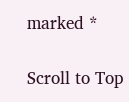marked *

Scroll to Top